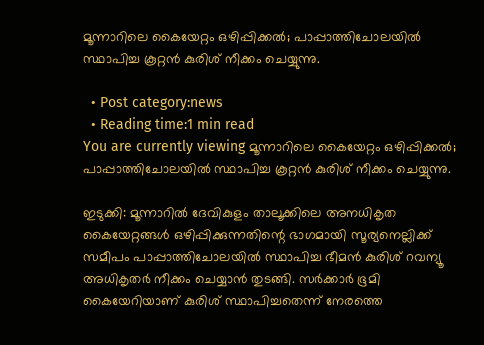മൂന്നാറിലെ കൈയേറ്റം ഒഴിപ്പിക്കല്‍; പാപ്പാത്തിചോലയില്‍ സ്ഥാപിച്ച കൂറ്റന്‍ കുരിശ് നീക്കം ചെയ്യുന്നു.

  • Post category:news
  • Reading time:1 min read
You are currently viewing മൂന്നാറിലെ കൈയേറ്റം ഒഴിപ്പിക്കല്‍; പാപ്പാത്തിചോലയില്‍ സ്ഥാപിച്ച കൂറ്റന്‍ കുരിശ് നീക്കം ചെയ്യുന്നു.

ഇടുക്കി: മൂന്നാറില്‍ ദേവികുളം താലൂക്കിലെ അനധികൃത കൈയേറ്റങ്ങള്‍ ഒഴിപ്പിക്കുന്നതിന്റെ ഭാഗമായി സൂര്യനെല്ലിക്ക് സമീപം പാപ്പാത്തിചോലയില്‍ സ്ഥാപിച്ച ഭീമന്‍ കുരിശ് റവന്യൂ അധികൃതര്‍ നീക്കം ചെയ്യാന്‍ തുടങ്ങി. സര്‍ക്കാര്‍ ഭൂമി കൈയേറിയാണ് കുരിശ് സ്ഥാപിച്ചതെന്ന് നേരത്തെ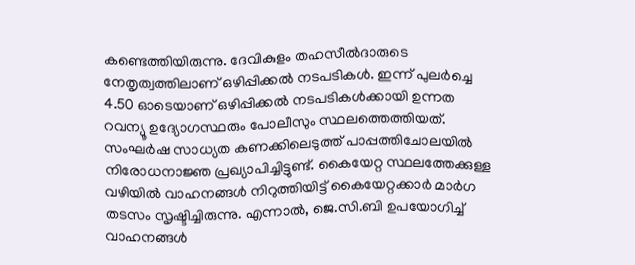കണ്ടെത്തിയിരുന്നു. ദേവികുളം തഹസീല്‍ദാരുടെ നേതൃത്വത്തിലാണ് ഒഴിപ്പിക്കല്‍ നടപടികള്‍. ഇന്ന് പുലര്‍ച്ചെ 4.50 ഓടെയാണ് ഒഴിപ്പിക്കല്‍ നടപടികള്‍ക്കായി ഉന്നത റവന്യൂ ഉദ്യോഗസ്ഥരും പോലീസും സ്ഥലത്തെത്തിയത്. സംഘര്‍ഷ സാധ്യത കണക്കിലെടുത്ത് പാപ്പത്തിചോലയില്‍ നിരോധനാജ്ഞ പ്രഖ്യാപിച്ചിട്ടുണ്ട്. കൈയേറ്റ സ്ഥലത്തേക്കുള്ള വഴിയില്‍ വാഹനങ്ങള്‍ നിറുത്തിയിട്ട് കൈയേറ്റക്കാര്‍ മാര്‍ഗ തടസം സൃഷ്ടിച്ചിരുന്നു. എന്നാല്‍, ജെ.സി.ബി ഉപയോഗിച്ച് വാഹനങ്ങള്‍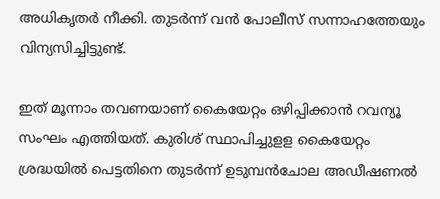അധികൃതര്‍ നീക്കി. തുടര്‍ന്ന് വന്‍ പോലീസ് സന്നാഹത്തേയും വിന്യസിച്ചിട്ടുണ്ട്.

ഇത് മൂന്നാം തവണയാണ് കൈയേറ്റം ഒഴിപ്പിക്കാന്‍ റവന്യൂ സംഘം എത്തിയത്. കുരിശ് സ്ഥാപിച്ചുളള കൈയേറ്റം ശ്രദ്ധയില്‍ പെട്ടതിനെ തുടര്‍ന്ന് ഉടുമ്പന്‍ചോല അഡീഷണല്‍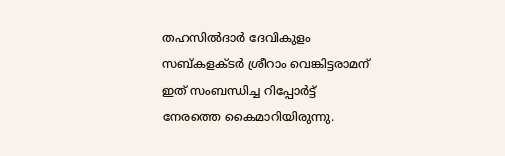തഹസില്‍ദാര്‍ ദേവികുളം സബ്കളക്ടര്‍ ശ്രീറാം വെങ്കിട്ടരാമന് ഇത് സംബന്ധിച്ച റിപ്പോര്‍ട്ട് നേരത്തെ കൈമാറിയിരുന്നു.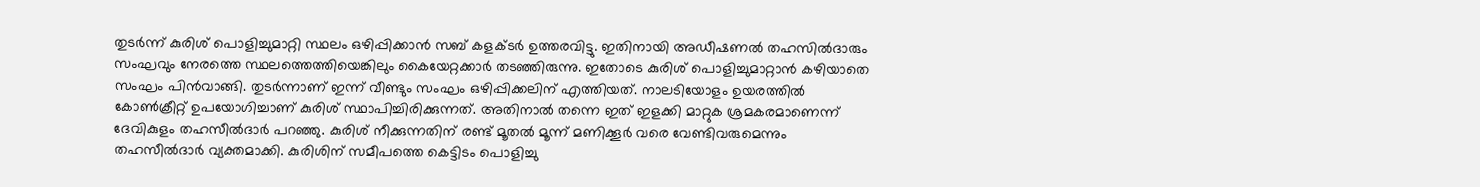തുടര്‍ന്ന് കുരിശ് പൊളിച്ചുമാറ്റി സ്ഥലം ഒഴിപ്പിക്കാന്‍ സബ് കളക്ടര്‍ ഉത്തരവിട്ടു. ഇതിനായി അഡീഷണല്‍ തഹസില്‍ദാരും സംഘവും നേരത്തെ സ്ഥലത്തെത്തിയെങ്കിലും കൈയേറ്റക്കാര്‍ തടഞ്ഞിരുന്നു. ഇതോടെ കുരിശ് പൊളിച്ചുമാറ്റാന്‍ കഴിയാതെ സംഘം പിന്‍വാങ്ങി. തുടര്‍ന്നാണ് ഇന്ന് വീണ്ടും സംഘം ഒഴിപ്പിക്കലിന് എത്തിയത്. നാലടിയോളം ഉയരത്തില്‍ കോണ്‍ക്രീറ്റ് ഉപയോഗിച്ചാണ് കുരിശ് സ്ഥാപിച്ചിരിക്കുന്നത്. അതിനാല്‍ തന്നെ ഇത് ഇളക്കി മാറ്റുക ശ്രമകരമാണെന്ന് ദേവികുളം തഹസീല്‍ദാര്‍ പറഞ്ഞു. കുരിശ് നീക്കുന്നതിന് രണ്ട് മൂതല്‍ മൂന്ന് മണിക്കൂര്‍ വരെ വേണ്ടിവരുമെന്നും തഹസീല്‍ദാര്‍ വ്യക്തമാക്കി. കുരിശിന് സമീപത്തെ കെട്ടിടം പൊളിച്ചു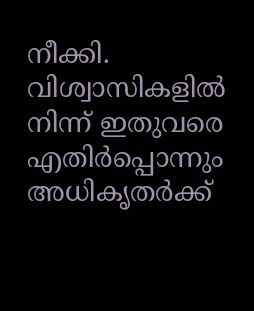നീക്കി. വിശ്വാസികളില്‍ നിന്ന് ഇതുവരെ എതിര്‍പ്പൊന്നും അധികൃതര്‍ക്ക്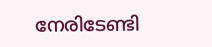നേരിടേണ്ടി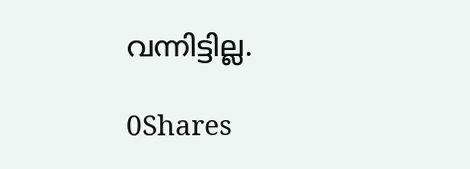വന്നിട്ടില്ല.

0Shares